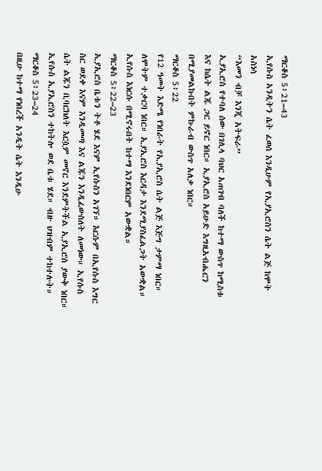ማርቆስ 5፥21–43
ኢየሱስ አንዲትን ሴት ፈወሰ እንዲሁም የኢያኢሮስን ሴት ልጅ ከሞት አስነሳ
“እመን ብቻ እንጂ አትፍራ”
ኢያኢሮስ የተባለ ሰው በገሊላ ባህር አጠገብ ባለች ከተማ ውስጥ ከሚስቱ እና ከሴት ልጁ ጋር ይኖር ነበር። ኢያኢሮስ አይሁድ እግዚአብሔርን በሚያመልኩበት ምኩራብ ውስጥ አለቃ ነበር።
ማርቆስ 5፥22
የ12 ዓመት እድሜ የነበራት የኢያኢሮስ ሴት ልጅ እጅግ ታምማ ነበር። ለሞትም ተቃርባ ነበር። ኢያኢሮስ እርዳታ እንደሚያስፈልጋት አውቋል። ኢየሱስ እነርሱ በሚኖሩበት ከተማ እንደነበርም አውቋል።
ማርቆስ 5፥22–23
ኢያኢሮስ ቤቱን ትቶ ሄደ እናም ኢየሱስን አገኘ። እርሱም በኢየሱስ እግር ስር ወደቀ እናም እንዲመጣ እና ልጁን እንዲፈውስለት ለመነው። ኢየሱስ ሴት ልጁን ቢባርክለት እርሷም መኖር እንደምትችል ኢያኢሮስ ያውቅ ነበር። ኢየሱስ ኢያኢሮስን ተከትሎ ወደ ቤቱ ሄደ። ብዙ ህዝብም ተከተሉት።
ማርቆስ 5፥23–24
በዚሁ ከተማ የነበረች አንዲት ሴት እንዲሁ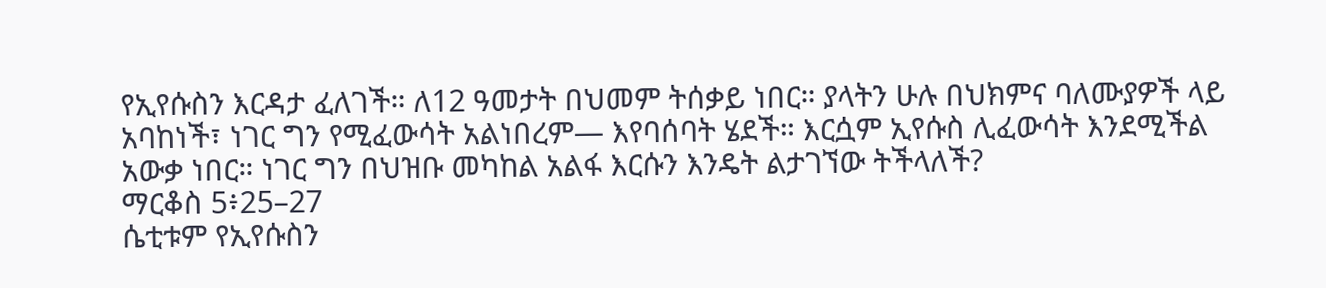የኢየሱስን እርዳታ ፈለገች። ለ12 ዓመታት በህመም ትሰቃይ ነበር። ያላትን ሁሉ በህክምና ባለሙያዎች ላይ አባከነች፣ ነገር ግን የሚፈውሳት አልነበረም— እየባሰባት ሄደች። እርሷም ኢየሱስ ሊፈውሳት እንደሚችል አውቃ ነበር። ነገር ግን በህዝቡ መካከል አልፋ እርሱን እንዴት ልታገኘው ትችላለች?
ማርቆስ 5፥25–27
ሴቲቱም የኢየሱስን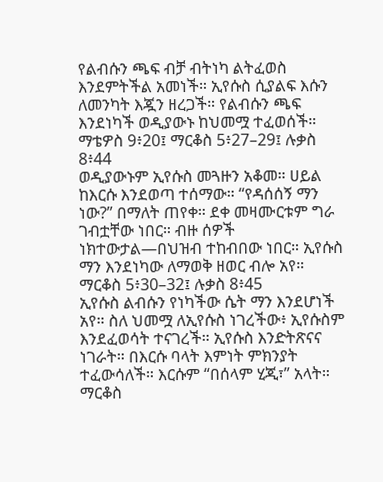የልብሱን ጫፍ ብቻ ብትነካ ልትፈወስ እንደምትችል አመነች። ኢየሱስ ሲያልፍ እሱን ለመንካት እጇን ዘረጋች። የልብሱን ጫፍ እንደነካች ወዲያውኑ ከህመሟ ተፈወሰች።
ማቴዎስ 9፥20፤ ማርቆስ 5፥27–29፤ ሉቃስ 8፥44
ወዲያውኑም ኢየሱስ መጓዙን አቆመ። ሀይል ከእርሱ እንደወጣ ተሰማው። “የዳሰሰኝ ማን ነው?” በማለት ጠየቀ። ደቀ መዛሙርቱም ግራ ገብቷቸው ነበር። ብዙ ሰዎች ነክተውታል—በህዝብ ተከብበው ነበር። ኢየሱስ ማን እንደነካው ለማወቅ ዘወር ብሎ አየ።
ማርቆስ 5፥30–32፤ ሉቃስ 8፥45
ኢየሱስ ልብሱን የነካችው ሴት ማን እንደሆነች አየ። ስለ ህመሟ ለኢየሱስ ነገረችው፥ ኢየሱስም እንደፈወሳት ተናገረች። ኢየሱስ እንድትጽናና ነገራት። በእርሱ ባላት እምነት ምክንያት ተፈውሳለች። እርሱም “በሰላም ሂጂ፣” አላት።
ማርቆስ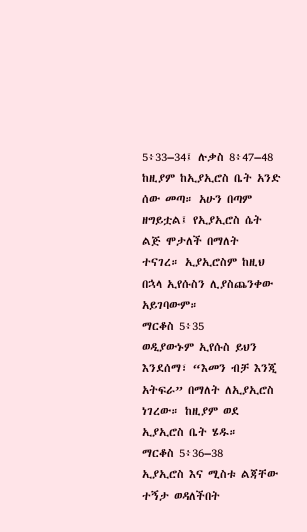5፥33–34፤ ሉቃስ 8፥47–48
ከዚያም ከኢያኢሮስ ቤት አንድ ሰው መጣ። አሁን በጣም ዘግይቷል፤ የኢያኢሮስ ሴት ልጅ ሞታለች በማለት ተናገረ። ኢያኢሮስም ከዚህ በኋላ ኢየሱስን ሊያስጨንቀው አይገባውም።
ማርቆስ 5፥35
ወዲያውኑም ኢየሱስ ይህን እንደሰማ፣ “እመን ብቻ እንጂ አትፍራ” በማለት ለኢያኢሮስ ነገረው። ከዚያም ወደ ኢያኢሮስ ቤት ሄዱ።
ማርቆስ 5፥36–38
ኢያኢሮስ እና ሚስቱ ልጃቸው ተኝታ ወዳለችበት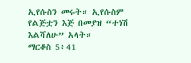ኢየሱስን መሩት። ኢየሱስም የልጅቷን እጅ በመያዝ “ተነሽ እልሻለሁ” አላት።
ማርቆስ 5፥41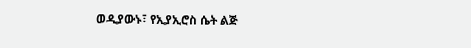ወዲያውኑ፣ የኢያኢሮስ ሴት ልጅ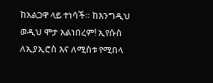ከአልጋዋ ላይ ተነሳች። ከእንግዲህ ወዲህ ሞታ አልነበረም! ኢየሱስ ለኢያኢሮስ እና ለሚስቱ የሚበላ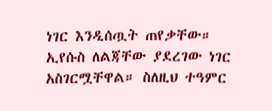ነገር እንዲሰጧት ጠየቃቸው። ኢየሱስ ለልጃቸው ያደረገው ነገር አስገርሟቸዋል። ስለዚህ ተዓምር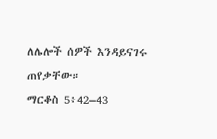ለሌሎች ሰዎች እንዳይናገሩ ጠየቃቸው።
ማርቆስ 5፥42–43